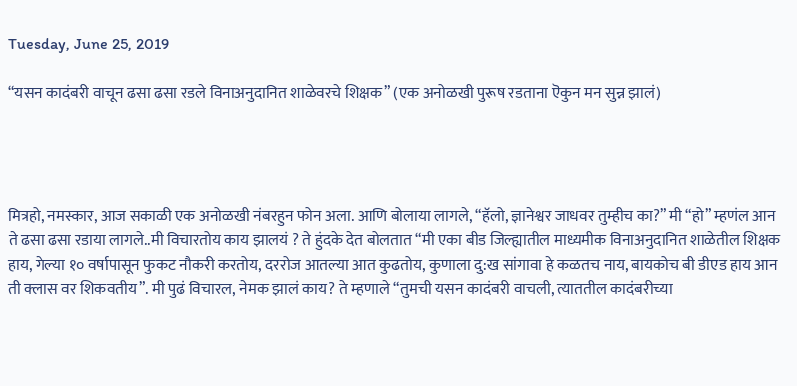Tuesday, June 25, 2019

“यसन कादंबरी वाचून ढसा ढसा रडले विनाअनुदानित शाळेवरचे शिक्षक” (एक अनोळखी पुरूष रडताना ऎकुन मन सुन्न झालं)




मित्रहो, नमस्कार, आज सकाळी एक अनोळखी नंबरहुन फोन अला. आणि बोलाया लागले, “हॅलो, ज्ञानेश्वर जाधवर तुम्हीच का?” मी “हो” म्हणंल आन ते ढसा ढसा रडाया लागले..मी विचारतोय काय झालयं ? ते हुंदके देत बोलतात “मी एका बीड जिल्ह्यातील माध्यमीक विनाअनुदानित शाळेतील शिक्षक हाय, गेल्या १० वर्षापासून फुकट नौकरी करतोय, दररोज आतल्या आत कुढतोय, कुणाला दु:ख सांगावा हे कळतच नाय, बायकोच बी डीएड हाय आन ती क्लास वर शिकवतीय”. मी पुढं विचारल, नेमक झालं काय? ते म्हणाले “तुमची यसन कादंबरी वाचली, त्याततील कादंबरीच्या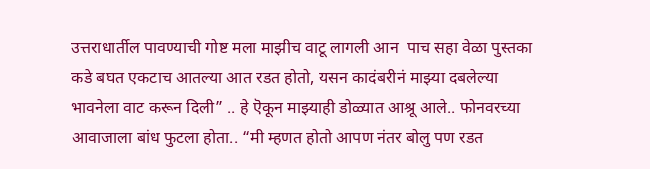उत्तराधार्तील पावण्याची गोष्ट मला माझीच वाटू लागली आन  पाच सहा वेळा पुस्तका कडे बघत एकटाच आतल्या आत रडत होतो, यसन कादंबरीनं माझ्या दबलेल्या भावनेला वाट करून दिली” .. हे ऎकून माझ्याही डोळ्यात आश्रू आले.. फोनवरच्या आवाजाला बांध फुटला होता.. “मी म्हणत होतो आपण नंतर बोलु पण रडत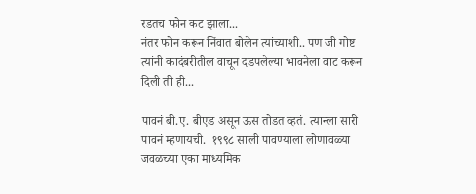रडतच फोन कट झाला...
नंतर फोन करून निंवात बोलेन त्यांच्याशी.. पण जी गोष्ट त्यांनी कादंबरीतील वाचून दडपलेल्या भावनेला वाट करून दिली ती ही...

पावनं बी.ए. बीएड असून ऊस तोडत व्हतं. त्यान्ला सारी पावनं म्हणायची.  १९९८ साली पावण्याला लोणावळ्या जवळच्या एका माध्यमिक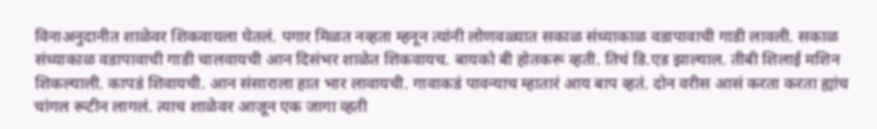विनाअनुदानीत शाळेवर शिकवायला घेतलं. पगार मिळत नव्हता म्हनून त्यांनी लोणवळ्यात सकाळ संध्याकाळ वडापावाची गाडी लावली. सकाळ संध्याकाळ वडापावाची गाडी चालवायची आन दिसंभर शाळेत शिकवायच. बायको बी होतकरू व्हती. तिचं डि.एड झाल्याल. तीबी शिलाई मशिन शिकल्याली. कापडं शिवायची. आन संसाराला हात भार लावायची. गावाकडं पावन्याच म्हातारं आय बाप व्हतं. दोन वरीस आसं करता करता ह्यांच चांगल रूटीन लागलं. त्याच शाळेवर आजून एक जागा व्हती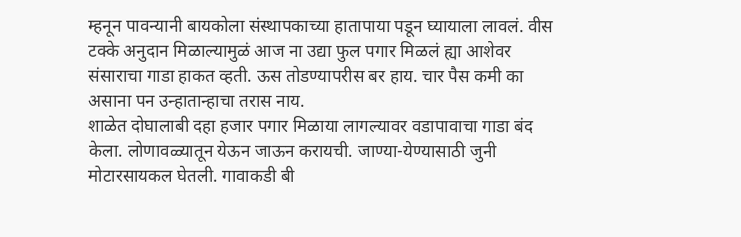म्हनून पावन्यानी बायकोला संस्थापकाच्या हातापाया पडून घ्यायाला लावलं. वीस टक्के अनुदान मिळाल्यामुळं आज ना उद्या फुल पगार मिळलं ह्या आशेवर संसाराचा गाडा हाकत व्हती. ऊस तोडण्यापरीस बर हाय. चार पैस कमी का असाना पन उन्हातान्हाचा तरास नाय.
शाळेत दोघालाबी दहा हजार पगार मिळाया लागल्यावर वडापावाचा गाडा बंद केला. लोणावळ्यातून येऊन जाऊन करायची. जाण्या-येण्यासाठी जुनी मोटारसायकल घेतली. गावाकडी बी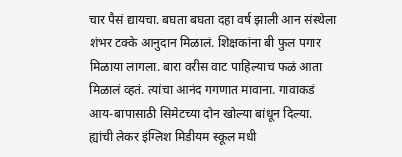चार पैसं द्यायचा. बघता बघता दहा वर्ष झाली आन संस्थेला शंभर टक्के आनुदान मिळालं. शिक्षकांना बी फुल पगार मिळाया लागला. बारा वरीस वाट पाहिल्याच फळं आता मिळालं व्हतं. त्यांचा आनंद गगणात मावाना. गावाकडं आय-बापासाठी सिमेटच्या दोन खोल्या बांधून दिल्या.  ह्यांची लेकर इंग्लिश मिडीयम स्कूल मधी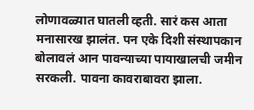लोणावळ्यात घातली व्हती. सारं कस आता मनासारख झालंत. पन एके दिशी संस्थापकान बोलावलं आन पावन्याच्या पायाखालची जमीन सरकली. पावना कावराबावरा झाला.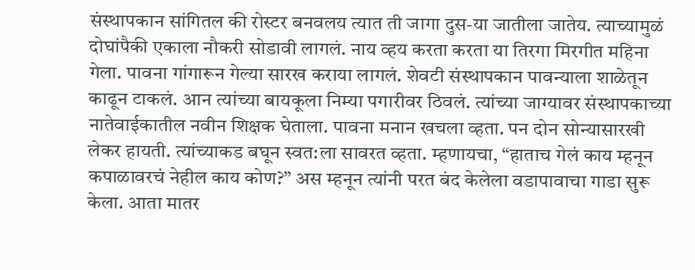संस्थापकान सांगितल की रोस्टर बनवलय त्यात ती जागा दुस-या जातीला जातेय. त्याच्यामुळं दोघांपैकी एकाला नौकरी सोडावी लागलं. नाय व्हय करता करता या तिरगा मिरगीत महिना गेला. पावना गांगारून गेल्या सारख कराया लागलं. शेवटी संस्थापकान पावन्याला शाळेतून काढून टाकलं. आन त्यांच्या बायकूला निम्या पगारीवर ठिवलं. त्यांच्या जाग्यावर संस्थापकाच्या नातेवाईकातील नवीन शिक्षक घेताला. पावना मनान खचला व्हता. पन दोन सोन्यासारखी लेकर हायती. त्यांच्याकड बघून स्वत:ला सावरत व्हता. म्हणायचा, “हाताच गेलं काय म्हनून कपाळावरचं नेहील काय कोण?” अस म्हनून त्यांनी परत बंद केलेला वडापावाचा गाडा सुरू केला. आता मातर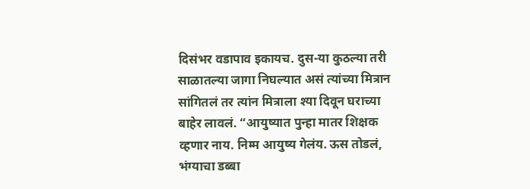दिसंभर वडापाव इकायच. दुस-या कुठल्या तरी साळातल्या जागा निघल्यात असं त्यांच्या मित्रान सांगितलं तर त्यांन मित्राला श्या दिवून घराच्या बाहेर लावलं. “आयुष्यात पुन्हा मातर शिक्षक व्हणार नाय. निम्म आयुष्य गेलंय. ऊस तोडलं, भंग्याचा डब्बा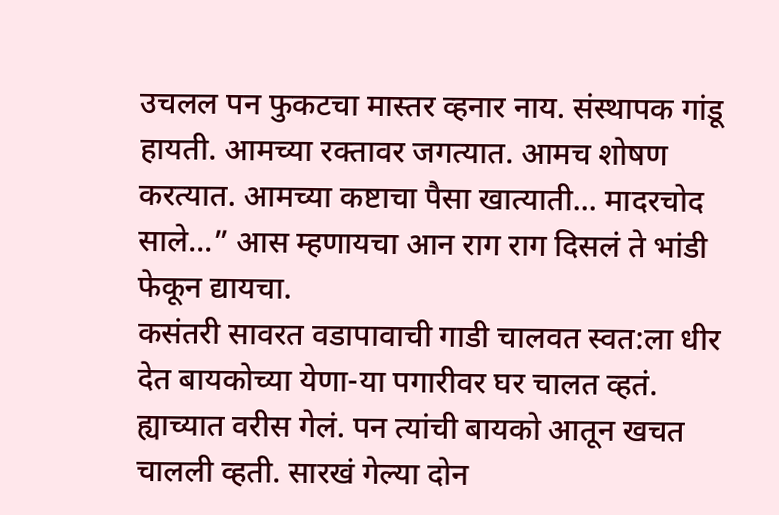उचलल पन फुकटचा मास्तर व्हनार नाय. संस्थापक गांडू हायती. आमच्या रक्तावर जगत्यात. आमच शोषण करत्यात. आमच्या कष्टाचा पैसा खात्याती... मादरचोद साले...” आस म्हणायचा आन राग राग दिसलं ते भांडी फेकून द्यायचा.
कसंतरी सावरत वडापावाची गाडी चालवत स्वत:ला धीर देत बायकोच्या येणा-या पगारीवर घर चालत व्हतं. ह्याच्यात वरीस गेलं. पन त्यांची बायको आतून खचत चालली व्हती. सारखं गेल्या दोन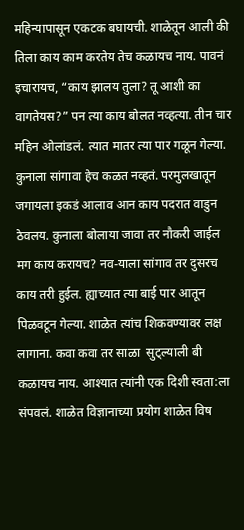महिन्यापासून एकटक बघायची. शाळेतून आली की तिला काय काम करतेय तेच कळायच नाय. पावनं इचारायच, “काय झालय तुला? तू आशी का वागतेयस?” पन त्या काय बोलत नव्हत्या. तीन चार महिन ओलांडलं. त्यात मातर त्या पार गळून गेल्या. कुनाला सांगावा हेच कळत नव्हतं. परमुलखातून जगायला इकडं आलाव आन काय पदरात वाडुन ठेवलय. कुनाला बोलाया जावा तर नौकरी जाईल मग काय करायच? नव-याला सांगाव तर दुसरच काय तरी हुईल. ह्याच्यात त्या बाई पार आतून पिळवटून गेल्या. शाळेत त्यांच शिकवण्यावर लक्ष लागाना. कवा कवा तर साळा  सुट्ल्याली बी कळायच नाय. आश्यात त्यांनी एक दिशी स्वता:ला संपवलं. शाळेत विज्ञानाच्या प्रयोग शाळेत विष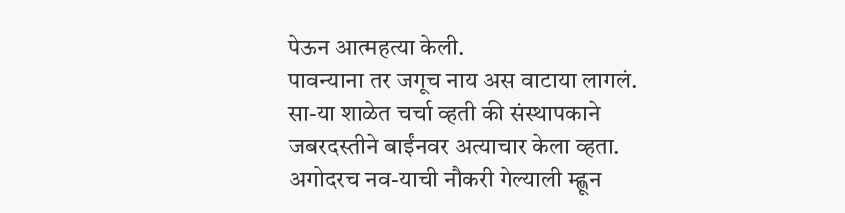पेऊन आत्महत्या केली.
पावन्याना तर जगूच नाय अस वाटाया लागलं. सा-या शाळेत चर्चा व्हती की संस्थापकाने जबरदस्तीने बाईंनवर अत्याचार केला व्हता. अगोदरच नव-याची नौकरी गेल्याली म्ह्णून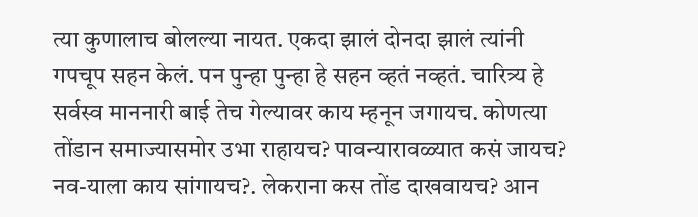त्या कुणालाच बोलल्या नायत. एकदा झालं दोनदा झालं त्यांनी गपचूप सहन केलं. पन पुन्हा पुन्हा हे सहन व्हतं नव्हतं. चारित्र्य हे सर्वस्व माननारी बाई तेच गेल्यावर काय म्हनून जगायच. कोणत्या तोंडान समाज्यासमोर उभा राहायच? पावन्यारावळ्यात कसं जायच? नव-याला काय सांगायच?. लेकराना कस तोंड दाखवायच? आन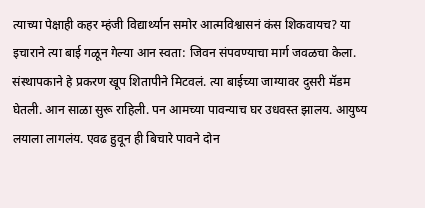त्याच्या पेक्षाही कहर म्हंजी विद्यार्थ्यान समोर आत्मविश्वासनं कंस शिकवायच? या इचाराने त्या बाई गळून गेल्या आन स्वता: जिवन संपवण्याचा मार्ग जवळचा केला.
संस्थापकाने हे प्रकरण खूप शितापीने मिटवलं. त्या बाईच्या जाग्यावर दुसरी मॅडम घेतली. आन साळा सुरू राहिली. पन आमच्या पावन्याच घर उधवस्त झालय. आयुष्य लयाला लागलंय. एवढ हुवून ही बिचारे पावने दोन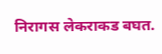निरागस लेकराकड बघत.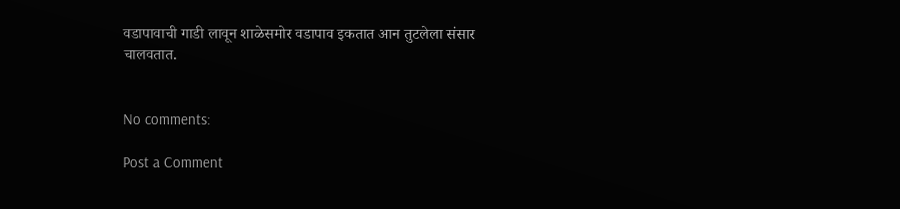वडापावाची गाडी लावून शाळेसमोर वडापाव इकतात आन तुटलेला संसार चालवतात.


No comments:

Post a Comment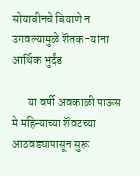सोयाबीनचे बियाणे न उगवल्यामुळे शॆतक-यांना आर्थिक भुर्दंड

       या वर्षी अवकाळी पाऊस मे महिन्याच्या शॆवटच्या आठवड्यापासून सुरू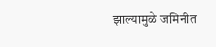झाल्यामुळे जमिनीत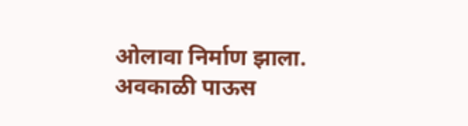ओलावा निर्माण झाला. अवकाळी पाऊस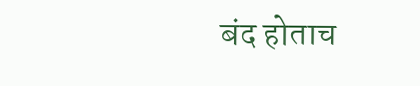बंद होताच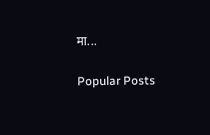मा...

Popular Posts